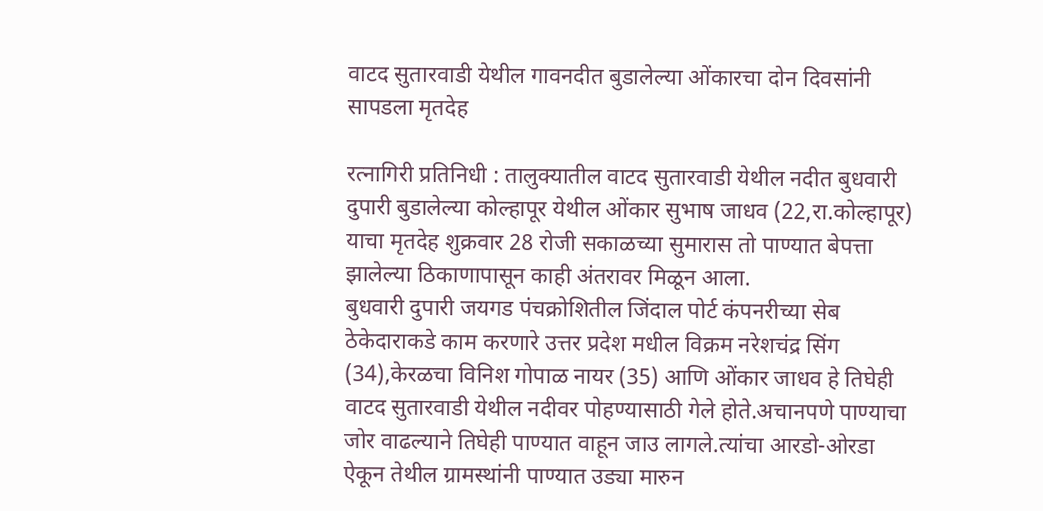वाटद सुतारवाडी येथील गावनदीत बुडालेल्या ओंकारचा दोन दिवसांनी सापडला मृतदेह

रत्नागिरी प्रतिनिधी : तालुक्यातील वाटद सुतारवाडी येथील नदीत बुधवारी दुपारी बुडालेल्या कोल्हापूर येथील ओंकार सुभाष जाधव (22,रा.कोल्हापूर) याचा मृतदेह शुक्रवार 28 रोजी सकाळच्या सुमारास तो पाण्यात बेपत्ता झालेल्या ठिकाणापासून काही अंतरावर मिळून आला.
बुधवारी दुपारी जयगड पंचक्रोशितील जिंदाल पोर्ट कंपनरीच्या सेब ठेकेदाराकडे काम करणारे उत्तर प्रदेश मधील विक्रम नरेशचंद्र सिंग (34),केरळचा विनिश गोपाळ नायर (35) आणि ओंकार जाधव हे तिघेही वाटद सुतारवाडी येथील नदीवर पोहण्यासाठी गेले होते.अचानपणे पाण्याचा जोर वाढल्याने तिघेही पाण्यात वाहून जाउ लागले.त्यांचा आरडो-ओरडा ऐकून तेथील ग्रामस्थांनी पाण्यात उड्या मारुन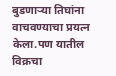बुडणार्‍या तिघांना वाचवण्याचा प्रयत्न केला.पण यातील विक्रचा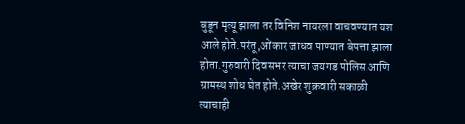बुडून मृत्यू झाला तर विनिश नायरला वाचवण्यात यश आले होते.परंतू,ओंकार जाधव पाण्यात बेपत्ता झाला होता.गुरुवारी दिवसभर त्याचा जयगड पोलिस आणि ग्रामस्थ शोध घेत होते.अखेर शुक्रवारी सकाळी त्याचाही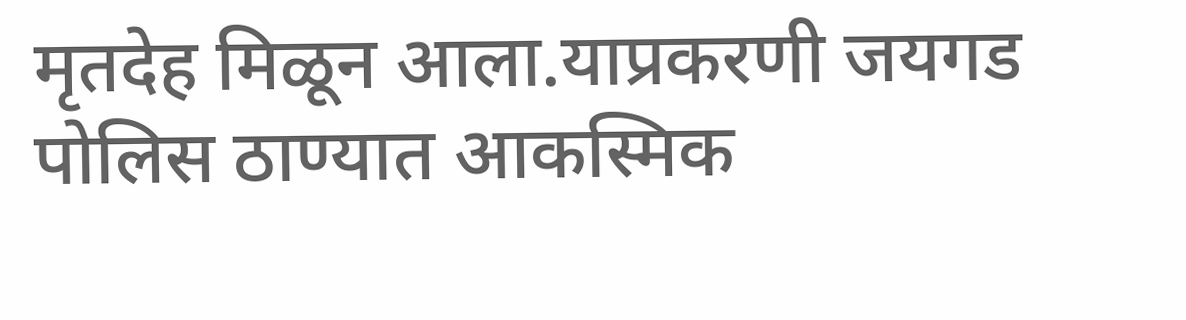मृतदेह मिळून आला.याप्रकरणी जयगड पोलिस ठाण्यात आकस्मिक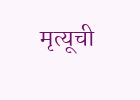मृत्यूची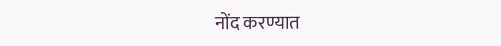नोंद करण्यात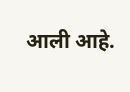आली आहे.